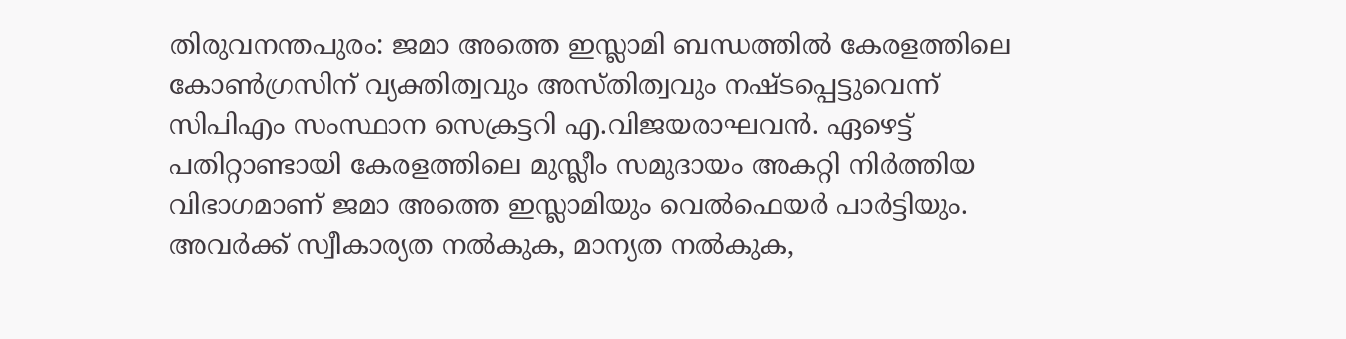തിരുവനന്തപുരം: ജമാ അത്തെ ഇസ്ലാമി ബന്ധത്തിൽ കേരളത്തിലെ കോൺഗ്രസിന് വ്യക്തിത്വവും അസ്തിത്വവും നഷ്ടപ്പെട്ടുവെന്ന് സിപിഎം സംസ്ഥാന സെക്രട്ടറി എ.വിജയരാഘവൻ. ഏഴെട്ട് പതിറ്റാണ്ടായി കേരളത്തിലെ മുസ്ലീം സമുദായം അകറ്റി നിർത്തിയ വിഭാഗമാണ് ജമാ അത്തെ ഇസ്ലാമിയും വെൽഫെയർ പാർട്ടിയും. അവർക്ക് സ്വീകാര്യത നൽകുക, മാന്യത നൽകുക,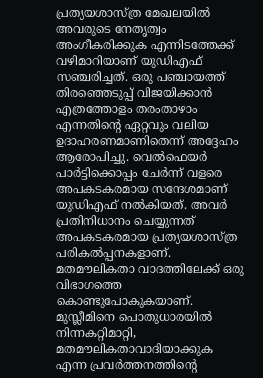പ്രത്യയശാസ്ത്ര മേഖലയിൽ അവരുടെ നേതൃത്വം അംഗീകരിക്കുക എന്നിടത്തേക്ക് വഴിമാറിയാണ് യുഡിഎഫ് സഞ്ചരിച്ചത്. ഒരു പഞ്ചായത്ത് തിരഞ്ഞെടുപ്പ് വിജയിക്കാൻ എത്രത്തോളം തരംതാഴാം എന്നതിന്റെ ഏറ്റവും വലിയ ഉദാഹരണമാണിതെന്ന് അദ്ദേഹം ആരോപിച്ചു. വെൽഫെയർ പാർട്ടിക്കൊപ്പം ചേർന്ന് വളരെ അപകടകരമായ സന്ദേശമാണ് യുഡിഎഫ് നൽകിയത്. അവർ പ്രതിനിധാനം ചെയ്യുന്നത് അപകടകരമായ പ്രത്യയശാസ്ത്ര പരികൽപ്പനകളാണ്. മതമൗലികതാ വാദത്തിലേക്ക് ഒരു വിഭാഗത്തെ കൊണ്ടുപോകുകയാണ്. മുസ്ലീമിനെ പൊതുധാരയിൽ നിന്നകറ്റിമാറ്റി, മതമൗലികതാവാദിയാക്കുക എന്ന പ്രവർത്തനത്തിന്റെ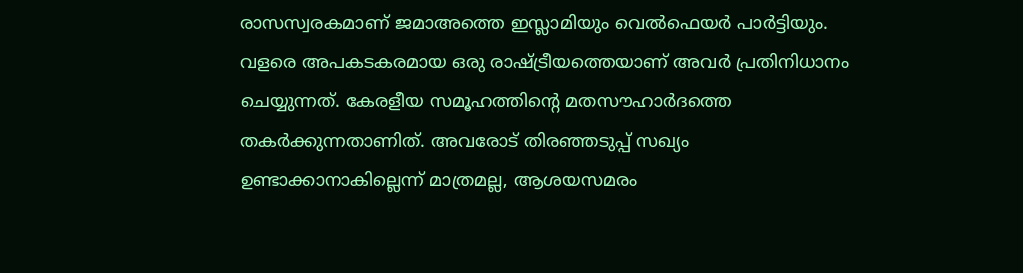രാസസ്വരകമാണ് ജമാഅത്തെ ഇസ്ലാമിയും വെൽഫെയർ പാർട്ടിയും. വളരെ അപകടകരമായ ഒരു രാഷ്ട്രീയത്തെയാണ് അവർ പ്രതിനിധാനം ചെയ്യുന്നത്. കേരളീയ സമൂഹത്തിന്റെ മതസൗഹാർദത്തെ തകർക്കുന്നതാണിത്. അവരോട് തിരഞ്ഞടുപ്പ് സഖ്യം ഉണ്ടാക്കാനാകില്ലെന്ന് മാത്രമല്ല, ആശയസമരം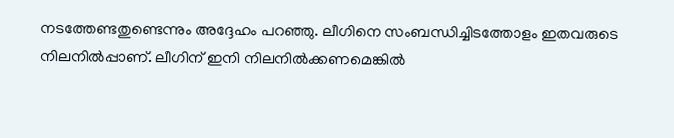നടത്തേണ്ടതുണ്ടെന്നും അദ്ദേഹം പറഞ്ഞു. ലീഗിനെ സംബന്ധിച്ചിടത്തോളം ഇതവരുടെ നിലനിൽപ്പാണ്. ലീഗിന് ഇനി നിലനിൽക്കണമെങ്കിൽ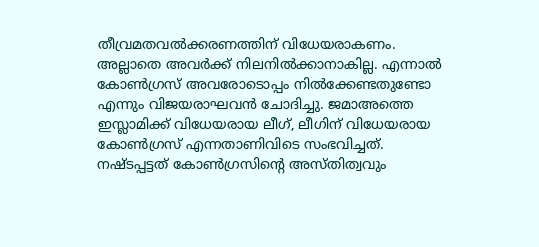തീവ്രമതവൽക്കരണത്തിന് വിധേയരാകണം. അല്ലാതെ അവർക്ക് നിലനിൽക്കാനാകില്ല. എന്നാൽ കോൺഗ്രസ് അവരോടൊപ്പം നിൽക്കേണ്ടതുണ്ടോ എന്നും വിജയരാഘവൻ ചോദിച്ചു. ജമാഅത്തെ ഇസ്ലാമിക്ക് വിധേയരായ ലീഗ്, ലീഗിന് വിധേയരായ കോൺഗ്രസ് എന്നതാണിവിടെ സംഭവിച്ചത്. നഷ്ടപ്പട്ടത് കോൺഗ്രസിന്റെ അസ്തിത്വവും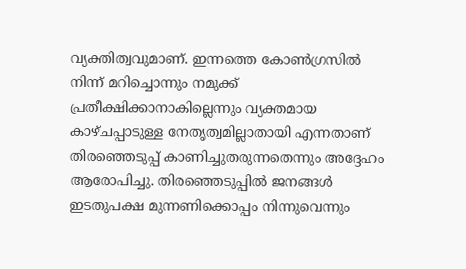വ്യക്തിത്വവുമാണ്. ഇന്നത്തെ കോൺഗ്രസിൽ നിന്ന് മറിച്ചൊന്നും നമുക്ക് പ്രതീക്ഷിക്കാനാകില്ലെന്നും വ്യക്തമായ കാഴ്ചപ്പാടുള്ള നേതൃത്വമില്ലാതായി എന്നതാണ് തിരഞ്ഞെടുപ്പ് കാണിച്ചുതരുന്നതെന്നും അദ്ദേഹം ആരോപിച്ചു. തിരഞ്ഞെടുപ്പിൽ ജനങ്ങൾ ഇടതുപക്ഷ മുന്നണിക്കൊപ്പം നിന്നുവെന്നും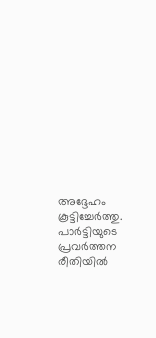അദ്ദേഹം കൂട്ടിച്ചേർത്തു. പാർട്ടിയുടെ പ്രവർത്തന രീതിയിൽ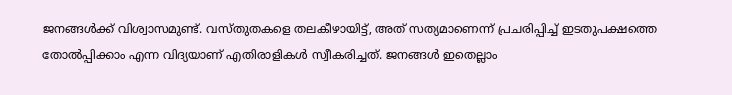ജനങ്ങൾക്ക് വിശ്വാസമുണ്ട്. വസ്തുതകളെ തലകീഴായിട്ട്, അത് സത്യമാണെന്ന് പ്രചരിപ്പിച്ച് ഇടതുപക്ഷത്തെ തോൽപ്പിക്കാം എന്ന വിദ്യയാണ് എതിരാളികൾ സ്വീകരിച്ചത്. ജനങ്ങൾ ഇതെല്ലാം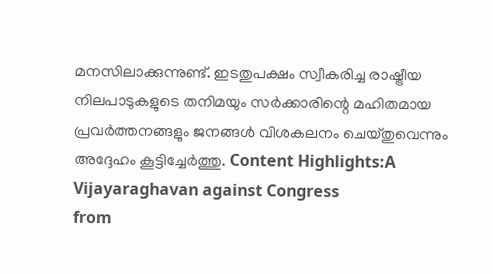മനസിലാക്കുന്നുണ്ട്. ഇടതുപക്ഷം സ്വീകരിച്ച രാഷ്ട്രീയ നിലപാടുകളുടെ തനിമയും സർക്കാരിന്റെ മഹിതമായ പ്രവർത്തനങ്ങളും ജനങ്ങൾ വിശകലനം ചെയ്തുവെന്നും അദ്ദേഹം കൂട്ടിച്ചേർത്തു. Content Highlights:A Vijayaraghavan against Congress
from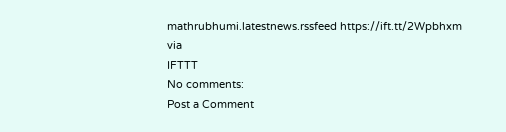mathrubhumi.latestnews.rssfeed https://ift.tt/2Wpbhxm
via
IFTTT
No comments:
Post a Comment